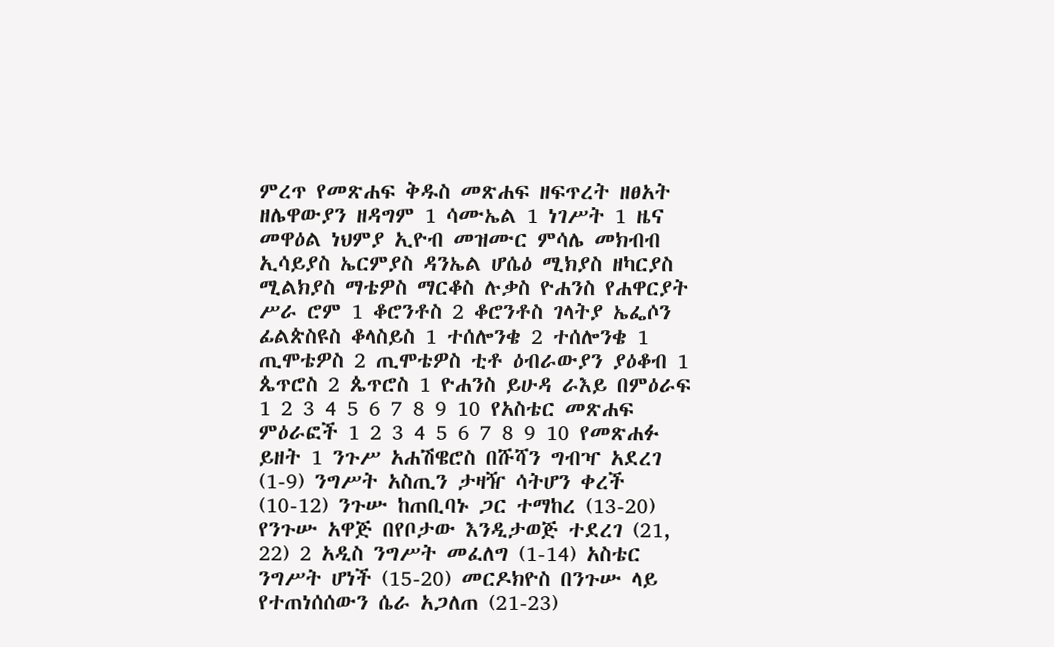ምረጥ የመጽሐፍ ቅዱስ መጽሐፍ ዘፍጥረት ዘፀአት ዘሌዋውያን ዘዳግም 1 ሳሙኤል 1 ነገሥት 1 ዜና መዋዕል ነህምያ ኢዮብ መዝሙር ምሳሌ መክብብ ኢሳይያስ ኤርምያስ ዳንኤል ሆሴዕ ሚክያስ ዘካርያስ ሚልክያስ ማቴዎስ ማርቆስ ሉቃስ ዮሐንስ የሐዋርያት ሥራ ሮም 1 ቆሮንቶስ 2 ቆሮንቶስ ገላትያ ኤፌሶን ፊልጵስዩስ ቆላስይስ 1 ተሰሎንቄ 2 ተሰሎንቄ 1 ጢሞቴዎስ 2 ጢሞቴዎስ ቲቶ ዕብራውያን ያዕቆብ 1 ጴጥሮስ 2 ጴጥሮስ 1 ዮሐንስ ይሁዳ ራእይ በምዕራፍ 1 2 3 4 5 6 7 8 9 10 የአስቴር መጽሐፍ ምዕራፎች 1 2 3 4 5 6 7 8 9 10 የመጽሐፉ ይዘት 1 ንጉሥ አሐሽዌሮስ በሹሻን ግብዣ አደረገ (1-9) ንግሥት አስጢን ታዛዥ ሳትሆን ቀረች (10-12) ንጉሡ ከጠቢባኑ ጋር ተማከረ (13-20) የንጉሡ አዋጅ በየቦታው እንዲታወጅ ተደረገ (21, 22) 2 አዲስ ንግሥት መፈለግ (1-14) አስቴር ንግሥት ሆነች (15-20) መርዶክዮስ በንጉሡ ላይ የተጠነሰሰውን ሴራ አጋለጠ (21-23)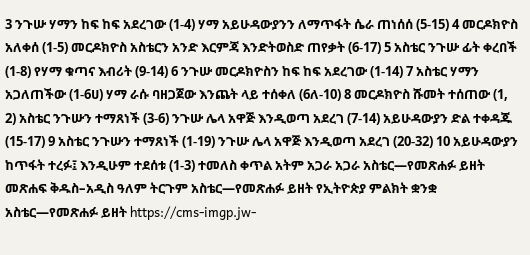3 ንጉሡ ሃማን ከፍ ከፍ አደረገው (1-4) ሃማ አይሁዳውያንን ለማጥፋት ሴራ ጠነሰሰ (5-15) 4 መርዶክዮስ አለቀሰ (1-5) መርዶክዮስ አስቴርን አንድ እርምጃ እንድትወስድ ጠየቃት (6-17) 5 አስቴር ንጉሡ ፊት ቀረበች (1-8) የሃማ ቁጣና እብሪት (9-14) 6 ንጉሡ መርዶክዮስን ከፍ ከፍ አደረገው (1-14) 7 አስቴር ሃማን አጋለጠችው (1-6ሀ) ሃማ ራሱ ባዘጋጀው እንጨት ላይ ተሰቀለ (6ለ-10) 8 መርዶክዮስ ሹመት ተሰጠው (1, 2) አስቴር ንጉሡን ተማጸነች (3-6) ንጉሡ ሌላ አዋጅ እንዲወጣ አደረገ (7-14) አይሁዳውያን ድል ተቀዳጁ (15-17) 9 አስቴር ንጉሡን ተማጸነች (1-19) ንጉሡ ሌላ አዋጅ እንዲወጣ አደረገ (20-32) 10 አይሁዳውያን ከጥፋት ተረፉ፤ እንዲሁም ተደሰቱ (1-3) ተመለስ ቀጥል አትም አጋራ አጋራ አስቴር—የመጽሐፉ ይዘት መጽሐፍ ቅዱስ–አዲስ ዓለም ትርጉም አስቴር—የመጽሐፉ ይዘት የኢትዮጵያ ምልክት ቋንቋ አስቴር—የመጽሐፉ ይዘት https://cms-imgp.jw-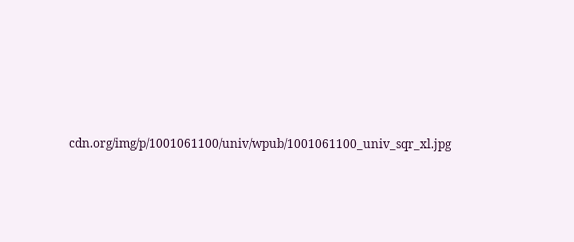cdn.org/img/p/1001061100/univ/wpub/1001061100_univ_sqr_xl.jpg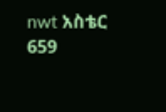nwt አስቴር 659